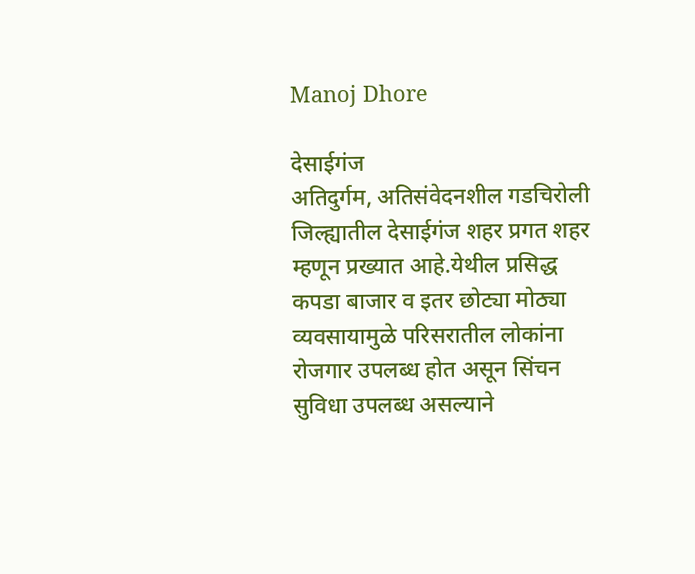Manoj Dhore

देसाईगंज
अतिदुर्गम, अतिसंवेदनशील गडचिरोली जिल्ह्यातील देसाईगंज शहर प्रगत शहर म्हणून प्रख्यात आहे.येथील प्रसिद्ध कपडा बाजार व इतर छोट्या मोठ्या व्यवसायामुळे परिसरातील लोकांना रोजगार उपलब्ध होत असून सिंचन सुविधा उपलब्ध असल्याने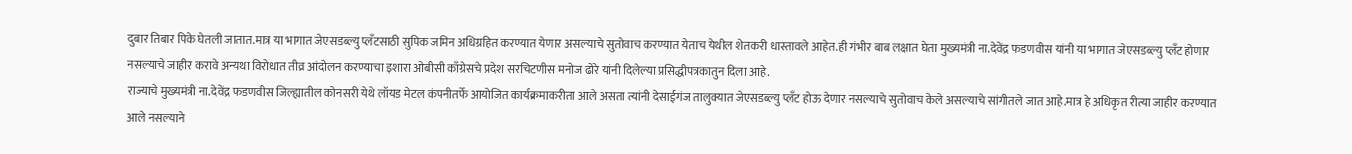दुबार तिबार पिके घेतली जातात.मात्र या भागात जेएसडब्ल्यु प्लँटसाठी सुपिक जमिन अधिग्रहित करण्यात येणार असल्याचे सुतोवाच करण्यात येताच येथील शेतकरी धास्तावले आहेत.ही गंभीर बाब लक्षात घेता मुख्यमंत्री ना.देवेंद्र फडणवीस यांनी या भागात जेएसडब्ल्यु प्लँट होणार नसल्याचे जाहीर करावे अन्यथा विरोधात तीव्र आंदोलन करण्याचा इशारा ओबीसी काँग्रेसचे प्रदेश सरचिटणीस मनोज ढोरे यांनी दिलेल्या प्रसिद्धीपत्रकातुन दिला आहे.
राज्याचे मुख्यमंत्री ना.देवेंद्र फडणवीस जिल्ह्यातील कोनसरी येथे लॉयड मेटल कंपनीतर्फे आयोजित कार्यक्रमाकरीता आले असता त्यांनी देसाईगंज तालुक्यात जेएसडब्ल्यु प्लँट होऊ देणार नसल्याचे सुतोवाच केले असल्याचे सांगीतले जात आहे.मात्र हे अधिकृत रीत्या जाहीर करण्यात आले नसल्याने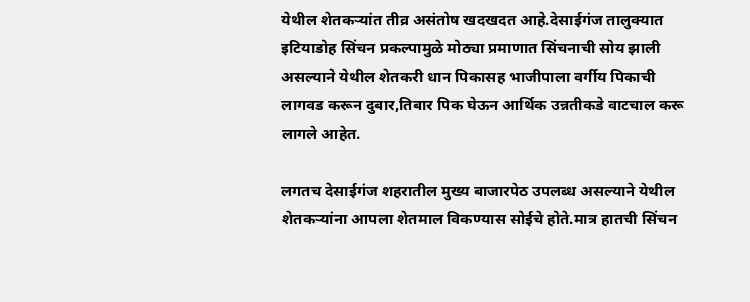येथील शेतकऱ्यांत तीव्र असंतोष खदखदत आहे.देसाईगंज तालुक्यात इटियाडोह सिंचन प्रकल्पामुळे मोठ्या प्रमाणात सिंचनाची सोय झाली असल्याने येथील शेतकरी धान पिकासह भाजीपाला वर्गीय पिकाची लागवड करून दुबार,तिबार पिक घेऊन आर्थिक उन्नतीकडे वाटचाल करू लागले आहेत.

लगतच देसाईगंज शहरातील मुख्य बाजारपेठ उपलब्ध असल्याने येथील शेतकऱ्यांना आपला शेतमाल विकण्यास सोईचे होते.मात्र हातची सिंचन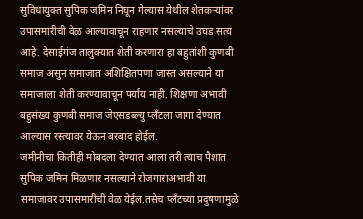सुविधायुक्त सुपिक जमिन निघून गेल्यास येथील शेतकऱ्यांवर उपासमारीची वेळ आल्यावाचून राहणार नसल्याचे उघड सत्य आहे. देसाईगंज तालुक्यात शेती करणारा हा बहुतांशी कुणबी समाज असुन समाजात अशिक्षितपणा जास्त असल्याने या समाजाला शेती करण्यावाचून पर्याय नाही. शिक्षणा अभावी बहुसंख्य कुणबी समाज जेएसडब्ल्यु प्लँटला जागा देण्यात आल्यास रस्त्यावर येऊन बरबाद होईल.
जमीनीचा कितीही मोबदला देण्यात आला तरी त्याच पैशात सुपिक जमिन मिळणार नसल्याने रोजगाराअभावी या समाजावर उपासमारीची वेळ येईल.तसेच प्लँटच्या प्रदुषणामुळे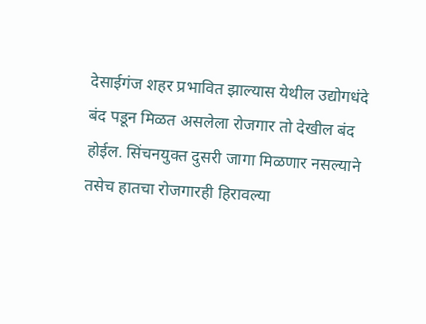देसाईगंज शहर प्रभावित झाल्यास येथील उद्योगधंदे बंद पडून मिळत असलेला रोजगार तो देखील बंद होईल. सिंचनयुक्त दुसरी जागा मिळणार नसल्याने तसेच हातचा रोजगारही हिरावल्या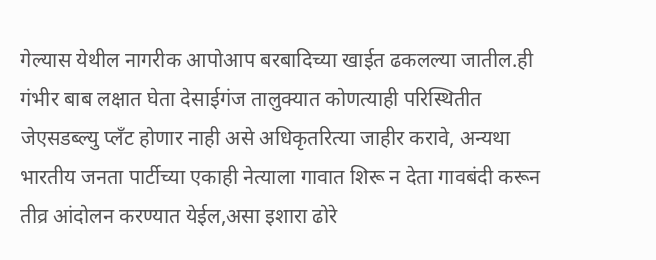गेल्यास येथील नागरीक आपोआप बरबादिच्या खाईत ढकलल्या जातील.ही गंभीर बाब लक्षात घेता देसाईगंज तालुक्यात कोणत्याही परिस्थितीत जेएसडब्ल्यु प्लँट होणार नाही असे अधिकृतरित्या जाहीर करावे, अन्यथा भारतीय जनता पार्टीच्या एकाही नेत्याला गावात शिरू न देता गावबंदी करून तीव्र आंदोलन करण्यात येईल,असा इशारा ढोरे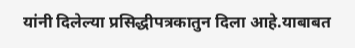यांनी दिलेल्या प्रसिद्धीपत्रकातुन दिला आहे.याबाबत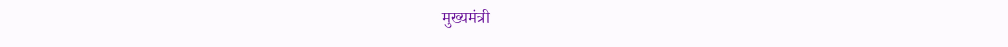मुख्यमंत्री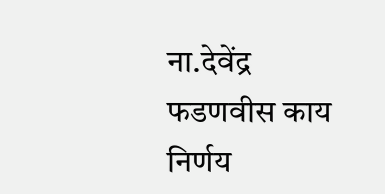ना.देवेंद्र फडणवीस काय निर्णय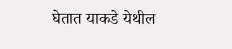घेतात याकडे येथील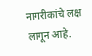नागरीकांचे लक्ष लागून आहे.